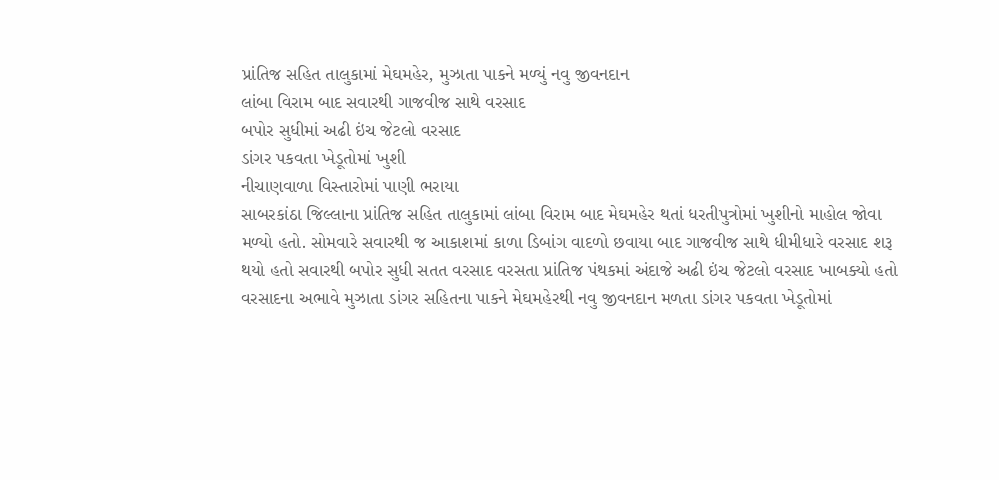પ્રાંતિજ સહિત તાલુકામાં મેઘમહેર, મુઝાતા પાકને મળ્યું નવુ જીવનદાન
લાંબા વિરામ બાદ સવારથી ગાજવીજ સાથે વરસાદ
બપોર સુધીમાં અઢી ઇંચ જેટલો વરસાદ
ડાંગર પકવતા ખેડૂતોમાં ખુશી
નીચાણવાળા વિસ્તારોમાં પાણી ભરાયા
સાબરકાંઠા જિલ્લાના પ્રાંતિજ સહિત તાલુકામાં લાંબા વિરામ બાદ મેઘમહેર થતાં ધરતીપુત્રોમાં ખુશીનો માહોલ જોવા મળ્યો હતો. સોમવારે સવારથી જ આકાશમાં કાળા ડિબાંગ વાદળો છવાયા બાદ ગાજવીજ સાથે ધીમીધારે વરસાદ શરૂ થયો હતો સવારથી બપોર સુધી સતત વરસાદ વરસતા પ્રાંતિજ પંથકમાં અંદાજે અઢી ઇંચ જેટલો વરસાદ ખાબક્યો હતો
વરસાદના અભાવે મુઝાતા ડાંગર સહિતના પાકને મેઘમહેરથી નવુ જીવનદાન મળતા ડાંગર પકવતા ખેડૂતોમાં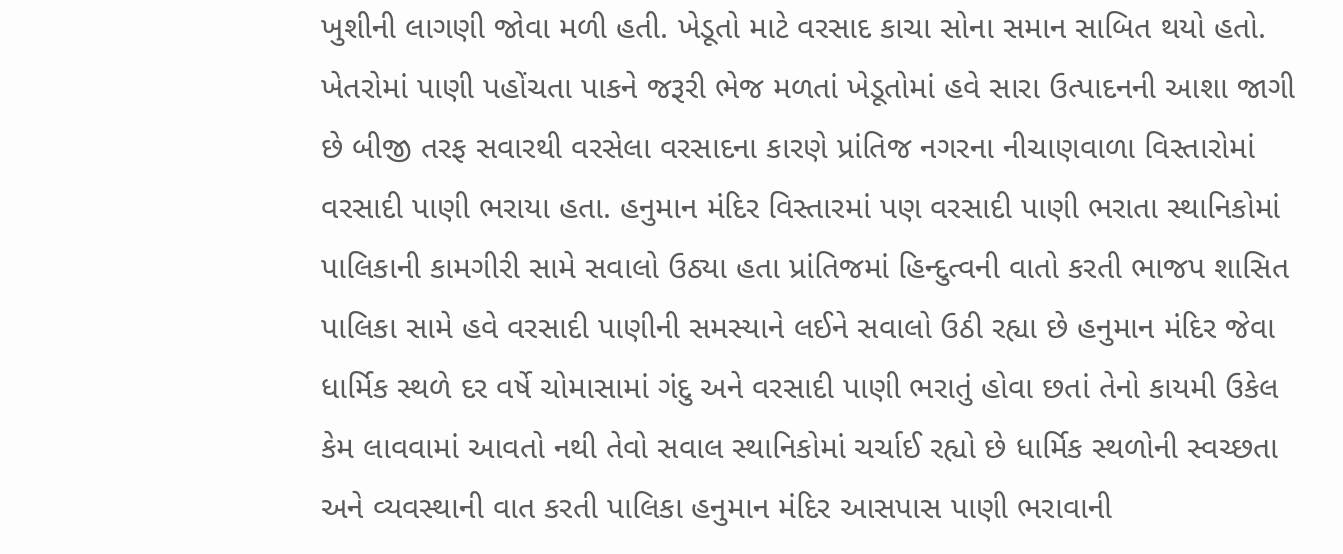ખુશીની લાગણી જોવા મળી હતી. ખેડૂતો માટે વરસાદ કાચા સોના સમાન સાબિત થયો હતો. ખેતરોમાં પાણી પહોંચતા પાકને જરૂરી ભેજ મળતાં ખેડૂતોમાં હવે સારા ઉત્પાદનની આશા જાગી છે બીજી તરફ સવારથી વરસેલા વરસાદના કારણે પ્રાંતિજ નગરના નીચાણવાળા વિસ્તારોમાં વરસાદી પાણી ભરાયા હતા. હનુમાન મંદિર વિસ્તારમાં પણ વરસાદી પાણી ભરાતા સ્થાનિકોમાં પાલિકાની કામગીરી સામે સવાલો ઉઠ્યા હતા પ્રાંતિજમાં હિન્દુત્વની વાતો કરતી ભાજપ શાસિત પાલિકા સામે હવે વરસાદી પાણીની સમસ્યાને લઈને સવાલો ઉઠી રહ્યા છે હનુમાન મંદિર જેવા ધાર્મિક સ્થળે દર વર્ષે ચોમાસામાં ગંદુ અને વરસાદી પાણી ભરાતું હોવા છતાં તેનો કાયમી ઉકેલ કેમ લાવવામાં આવતો નથી તેવો સવાલ સ્થાનિકોમાં ચર્ચાઈ રહ્યો છે ધાર્મિક સ્થળોની સ્વચ્છતા અને વ્યવસ્થાની વાત કરતી પાલિકા હનુમાન મંદિર આસપાસ પાણી ભરાવાની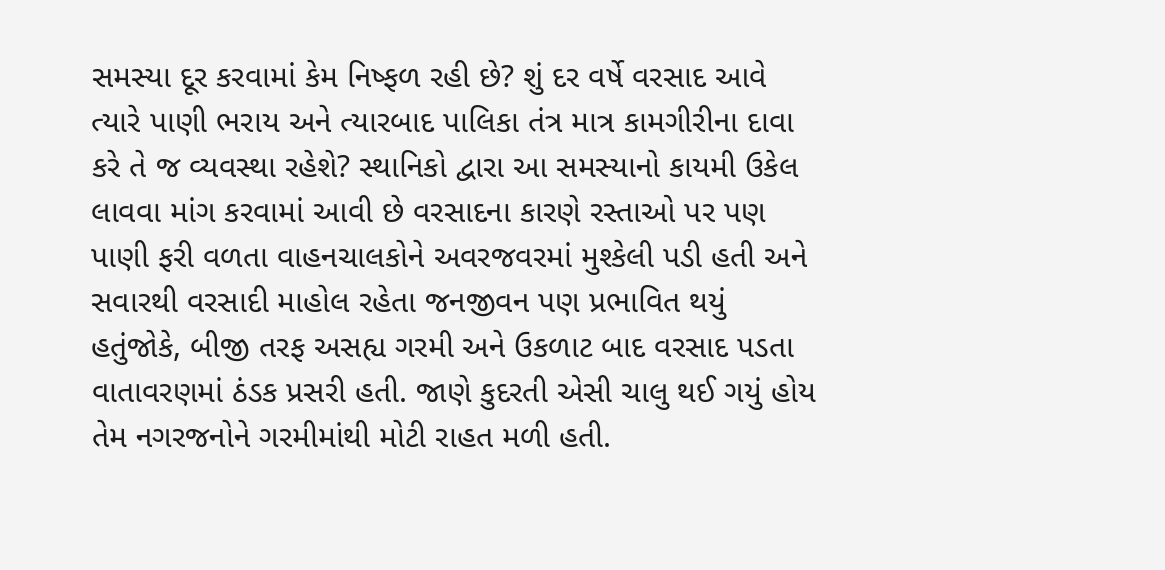સમસ્યા દૂર કરવામાં કેમ નિષ્ફળ રહી છે? શું દર વર્ષે વરસાદ આવે ત્યારે પાણી ભરાય અને ત્યારબાદ પાલિકા તંત્ર માત્ર કામગીરીના દાવા કરે તે જ વ્યવસ્થા રહેશે? સ્થાનિકો દ્વારા આ સમસ્યાનો કાયમી ઉકેલ લાવવા માંગ કરવામાં આવી છે વરસાદના કારણે રસ્તાઓ પર પણ પાણી ફરી વળતા વાહનચાલકોને અવરજવરમાં મુશ્કેલી પડી હતી અને સવારથી વરસાદી માહોલ રહેતા જનજીવન પણ પ્રભાવિત થયું હતુંજોકે, બીજી તરફ અસહ્ય ગરમી અને ઉકળાટ બાદ વરસાદ પડતા વાતાવરણમાં ઠંડક પ્રસરી હતી. જાણે કુદરતી એસી ચાલુ થઈ ગયું હોય તેમ નગરજનોને ગરમીમાંથી મોટી રાહત મળી હતી.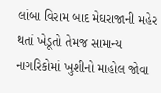લાંબા વિરામ બાદ મેઘરાજાની મહેર થતાં ખેડૂતો તેમજ સામાન્ય નાગરિકોમાં ખુશીનો માહોલ જોવા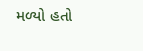મળ્યો હતો